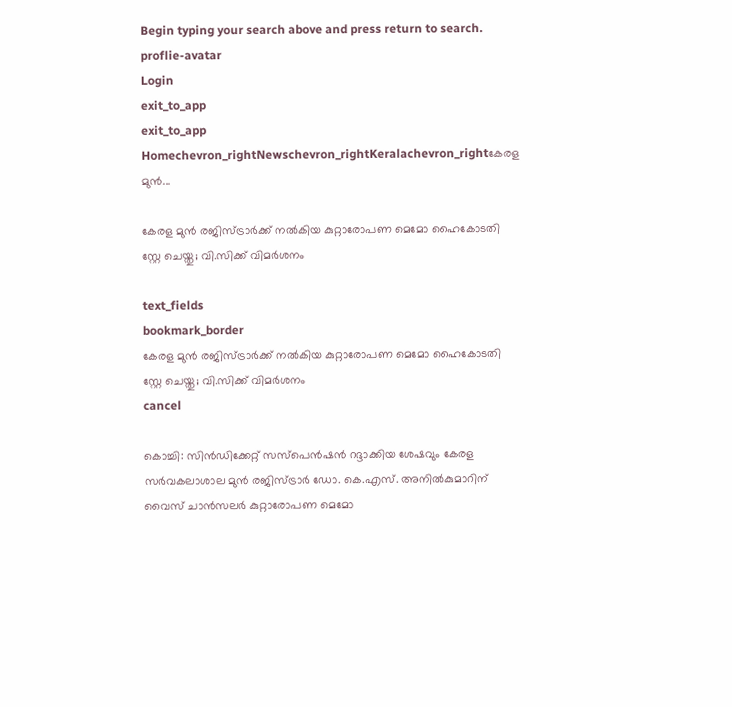Begin typing your search above and press return to search.
proflie-avatar
Login
exit_to_app
exit_to_app
Homechevron_rightNewschevron_rightKeralachevron_rightകേരള മുൻ...

കേരള മുൻ രജിസ്ട്രാർക്ക് നൽകിയ കുറ്റാരോപണ മെമോ ഹൈകോടതി സ്റ്റേ ചെയ്തു; വി.സിക്ക് വിമർശനം

text_fields
bookmark_border
കേരള മുൻ രജിസ്ട്രാർക്ക് നൽകിയ കുറ്റാരോപണ മെമോ ഹൈകോടതി സ്റ്റേ ചെയ്തു; വി.സിക്ക് വിമർശനം
cancel

കൊച്ചി: സിന്‍ഡിക്കേറ്റ് സസ്പെൻഷൻ റദ്ദാക്കിയ ശേഷവും കേരള സർവകലാശാല മുൻ രജിസ്ട്രാർ ഡോ. കെ.എസ്. അനിൽകുമാറിന് വൈസ് ചാൻസലർ കുറ്റാരോപണ മെമോ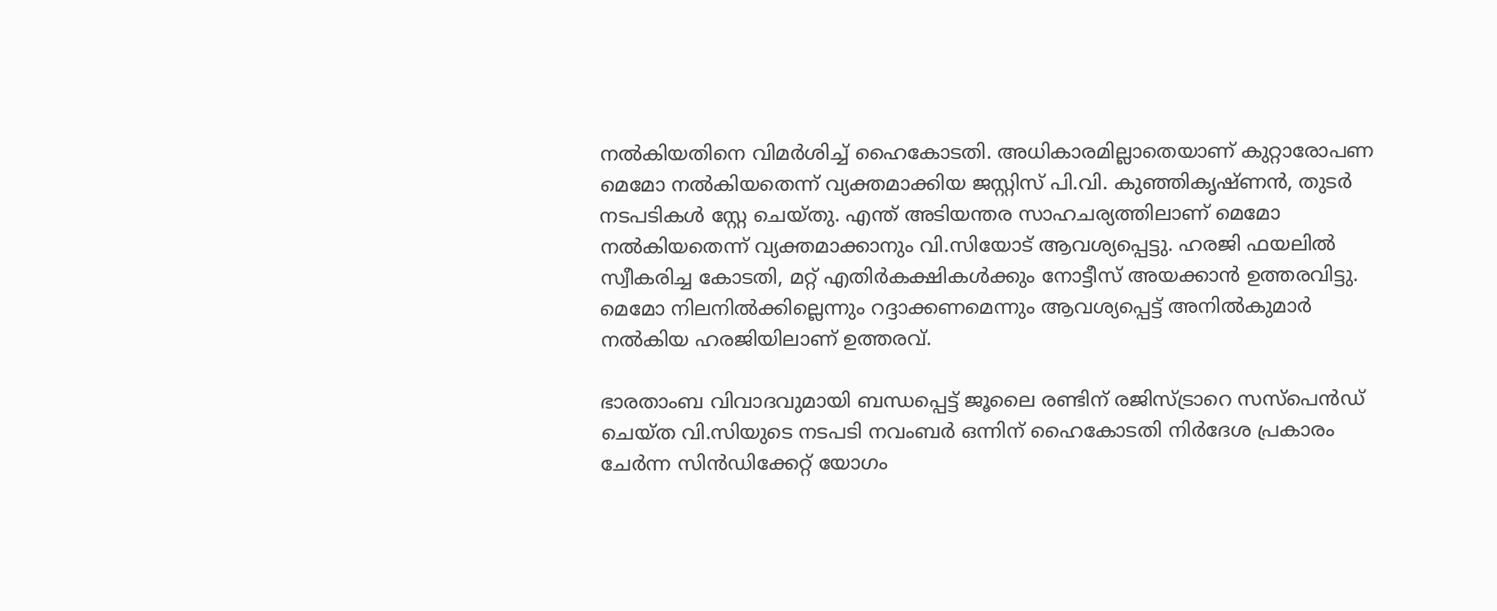നൽകിയതിനെ വിമർശിച്ച് ഹൈകോടതി. അധികാരമില്ലാതെയാണ് കുറ്റാരോപണ മെമോ നൽകിയതെന്ന് വ്യക്തമാക്കിയ ജസ്റ്റിസ് പി.വി. കുഞ്ഞികൃഷ്ണൻ, തുടർ നടപടികൾ സ്റ്റേ ചെയ്തു. എന്ത് അടിയന്തര സാഹചര്യത്തിലാണ് മെമോ നൽകിയതെന്ന് വ്യക്തമാക്കാനും വി.സിയോട് ആവശ്യപ്പെട്ടു. ഹരജി ഫയലിൽ സ്വീകരിച്ച കോടതി, മറ്റ് എതിർകക്ഷികൾക്കും നോട്ടീസ് അയക്കാൻ ഉത്തരവിട്ടു. മെമോ നിലനിൽക്കില്ലെന്നും റദ്ദാക്കണമെന്നും ആവശ്യപ്പെട്ട് അനിൽകുമാർ നൽകിയ ഹരജിയിലാണ് ഉത്തരവ്.

ഭാരതാംബ വിവാദവുമായി ബന്ധപ്പെട്ട് ജൂലൈ രണ്ടിന് രജിസ്ട്രാറെ സസ്പെൻഡ് ചെയ്ത വി.സിയുടെ നടപടി നവംബർ ഒന്നിന് ഹൈകോടതി നിർദേശ പ്രകാരം ചേർന്ന സിൻഡിക്കേറ്റ് യോഗം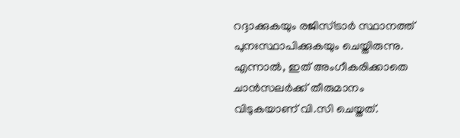റദ്ദാക്കുകയും രജിസ്ട്രാർ സ്ഥാനത്ത് പുനഃസ്ഥാപിക്കുകയും ചെയ്തിരുന്നു. എന്നാൽ, ഇത് അംഗീകരിക്കാതെ ചാൻസലർക്ക് തീരുമാനം വിടുകയാണ് വി.സി ചെയ്തത്.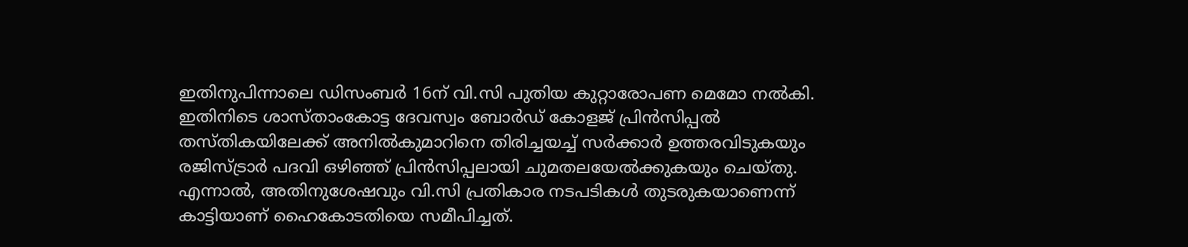ഇതിനുപിന്നാലെ ഡിസംബർ 16ന് വി.സി പുതിയ കുറ്റാരോപണ മെമോ നൽകി. ഇതിനിടെ ശാസ്താംകോട്ട ദേവസ്വം ബോർഡ് കോളജ് പ്രിൻസിപ്പൽ തസ്തികയിലേക്ക് അനിൽകുമാറിനെ തിരിച്ചയച്ച് സർക്കാർ ഉത്തരവിടുകയും രജിസ്ട്രാർ പദവി ഒഴിഞ്ഞ് പ്രിൻസിപ്പലായി ചുമതലയേൽക്കുകയും ചെയ്തു. എന്നാൽ, അതിനുശേഷവും വി.സി പ്രതികാര നടപടികൾ തുടരുകയാണെന്ന് കാട്ടിയാണ് ഹൈകോടതിയെ സമീപിച്ചത്.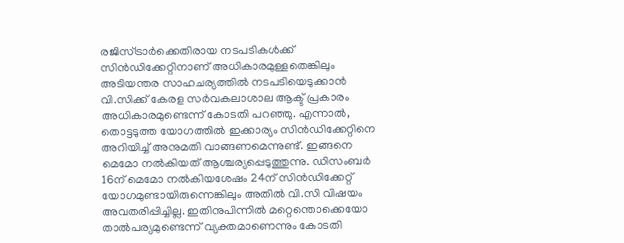രജിസ്ട്രാർക്കെതിരായ നടപടികൾക്ക് സിൻഡിക്കേറ്റിനാണ് അധികാരമുള്ളതെങ്കിലും അടിയന്തര സാഹചര്യത്തിൽ നടപടിയെടുക്കാൻ വി.സിക്ക് കേരള സർവകലാശാല ആക്ട് പ്രകാരം അധികാരമുണ്ടെന്ന് കോടതി പറഞ്ഞു. എന്നാൽ, തൊട്ടടുത്ത യോഗത്തിൽ ഇക്കാര്യം സിൻഡിക്കേറ്റിനെ അറിയിച്ച് അനുമതി വാങ്ങണമെന്നുണ്ട്. ഇങ്ങനെ മെമോ നൽകിയത് ആശ്ചര്യപ്പെടുത്തുന്നു. ഡിസംബർ 16ന് മെമോ നൽകിയശേഷം 24ന് സിൻഡിക്കേറ്റ് യോഗമുണ്ടായിരുന്നെങ്കിലും അതിൽ വി.സി വിഷയം അവതരിപ്പിച്ചില്ല. ഇതിനുപിന്നിൽ മറ്റെന്തൊക്കെയോ താൽപര്യമുണ്ടെന്ന് വ്യക്തമാണെന്നും കോടതി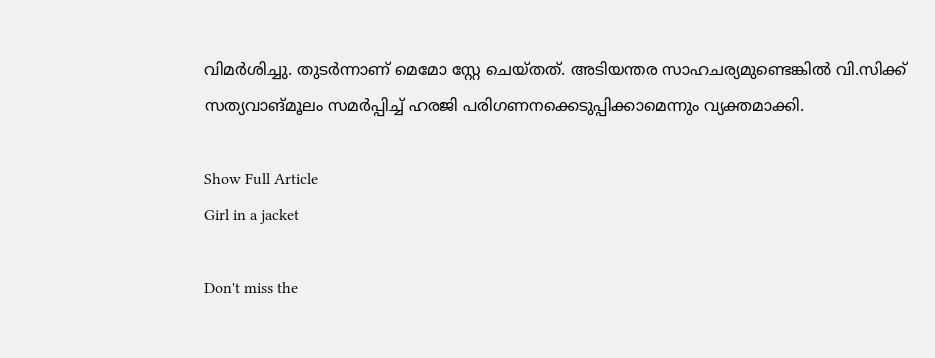വിമർശിച്ചു. തുടർന്നാണ് മെമോ സ്റ്റേ ചെയ്തത്. അടിയന്തര സാഹചര്യമുണ്ടെങ്കിൽ വി.സിക്ക് സത്യവാങ്മൂലം സമർപ്പിച്ച് ഹരജി പരിഗണനക്കെടുപ്പിക്കാമെന്നും വ്യക്തമാക്കി.

Show Full Article
Girl in a jacket

Don't miss the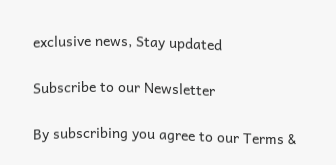exclusive news, Stay updated

Subscribe to our Newsletter

By subscribing you agree to our Terms &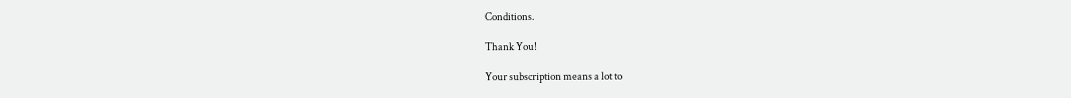Conditions.

Thank You!

Your subscription means a lot to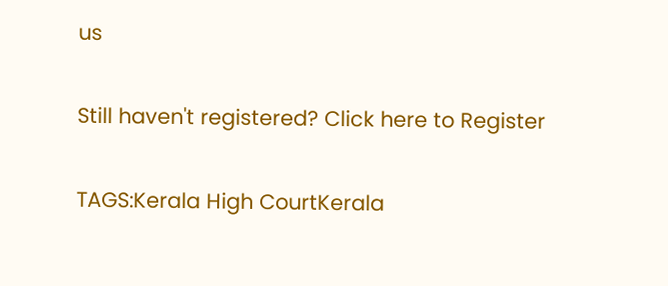us

Still haven't registered? Click here to Register

TAGS:Kerala High CourtKerala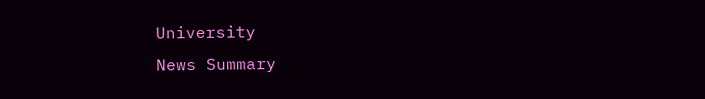University
News Summary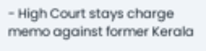- High Court stays charge memo against former Kerala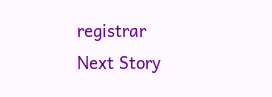registrar
Next Story